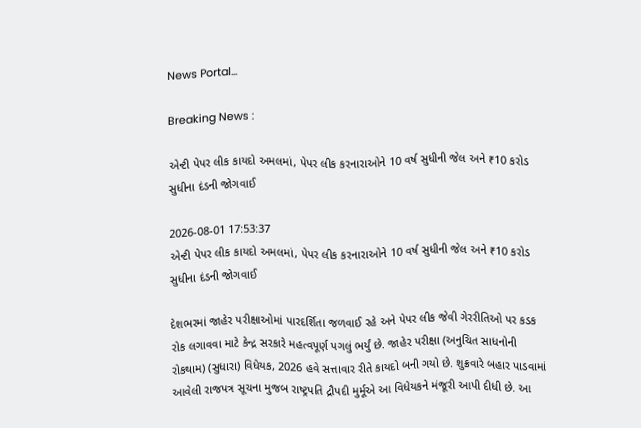News Portal...

Breaking News :

એન્ટી પેપર લીક કાયદો અમલમાં, પેપર લીક કરનારાઓને 10 વર્ષ સુધીની જેલ અને ₹10 કરોડ સુધીના દંડની જોગવાઈ

2026-08-01 17:53:37
એન્ટી પેપર લીક કાયદો અમલમાં, પેપર લીક કરનારાઓને 10 વર્ષ સુધીની જેલ અને ₹10 કરોડ સુધીના દંડની જોગવાઈ

દેશભરમાં જાહેર પરીક્ષાઓમાં પારદર્શિતા જળવાઈ રહે અને પેપર લીક જેવી ગેરરીતિઓ પર કડક રોક લગાવવા માટે કેન્દ્ર સરકારે મહત્વપૂર્ણ પગલું ભર્યું છે. જાહેર પરીક્ષા (અનુચિત સાધનોની રોકથામ) (સુધારા) વિધેયક, 2026 હવે સત્તાવાર રીતે કાયદો બની ગયો છે. શુક્રવારે બહાર પાડવામાં આવેલી રાજપત્ર સૂચના મુજબ રાષ્ટ્રપતિ દ્રૌપદી મુર્મૂએ આ વિધેયકને મંજૂરી આપી દીધી છે. આ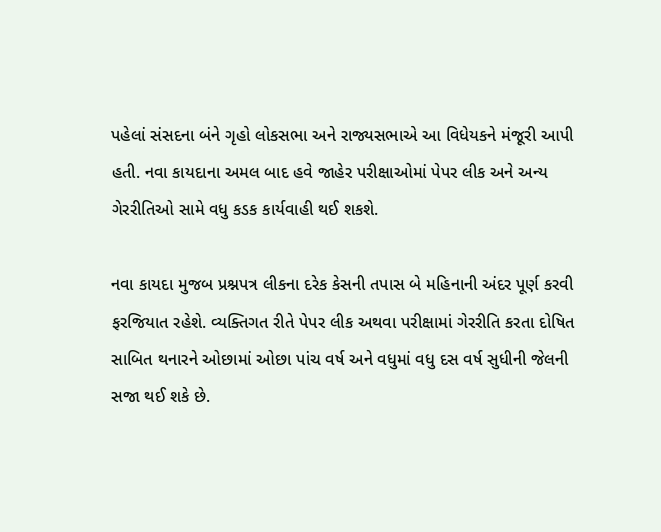પહેલાં સંસદના બંને ગૃહો લોકસભા અને રાજ્યસભાએ આ વિધેયકને મંજૂરી આપી હતી. નવા કાયદાના અમલ બાદ હવે જાહેર પરીક્ષાઓમાં પેપર લીક અને અન્ય ગેરરીતિઓ સામે વધુ કડક કાર્યવાહી થઈ શકશે.

નવા કાયદા મુજબ પ્રશ્નપત્ર લીકના દરેક કેસની તપાસ બે મહિનાની અંદર પૂર્ણ કરવી ફરજિયાત રહેશે. વ્યક્તિગત રીતે પેપર લીક અથવા પરીક્ષામાં ગેરરીતિ કરતા દોષિત સાબિત થનારને ઓછામાં ઓછા પાંચ વર્ષ અને વધુમાં વધુ દસ વર્ષ સુધીની જેલની સજા થઈ શકે છે.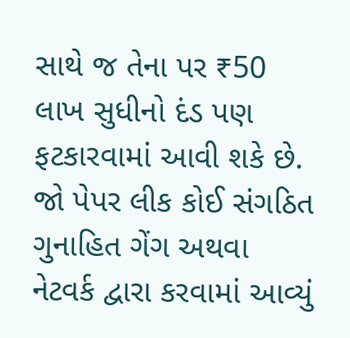સાથે જ તેના પર ₹50 લાખ સુધીનો દંડ પણ ફટકારવામાં આવી શકે છે. જો પેપર લીક કોઈ સંગઠિત ગુનાહિત ગેંગ અથવા નેટવર્ક દ્વારા કરવામાં આવ્યું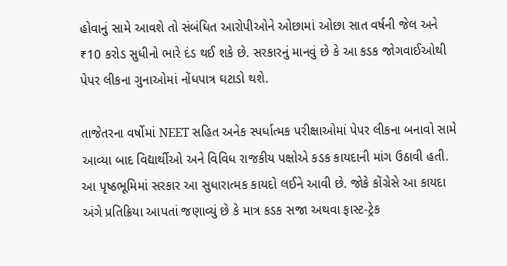હોવાનું સામે આવશે તો સંબંધિત આરોપીઓને ઓછામાં ઓછા સાત વર્ષની જેલ અને ₹10 કરોડ સુધીનો ભારે દંડ થઈ શકે છે. સરકારનું માનવું છે કે આ કડક જોગવાઈઓથી પેપર લીકના ગુનાઓમાં નોંધપાત્ર ઘટાડો થશે.

તાજેતરના વર્ષોમાં NEET સહિત અનેક સ્પર્ધાત્મક પરીક્ષાઓમાં પેપર લીકના બનાવો સામે આવ્યા બાદ વિદ્યાર્થીઓ અને વિવિધ રાજકીય પક્ષોએ કડક કાયદાની માંગ ઉઠાવી હતી. આ પૃષ્ઠભૂમિમાં સરકાર આ સુધારાત્મક કાયદો લઈને આવી છે. જોકે કોંગ્રેસે આ કાયદા અંગે પ્રતિક્રિયા આપતાં જણાવ્યું છે કે માત્ર કડક સજા અથવા ફાસ્ટ-ટ્રેક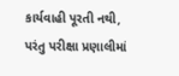કાર્યવાહી પૂરતી નથી, પરંતુ પરીક્ષા પ્રણાલીમાં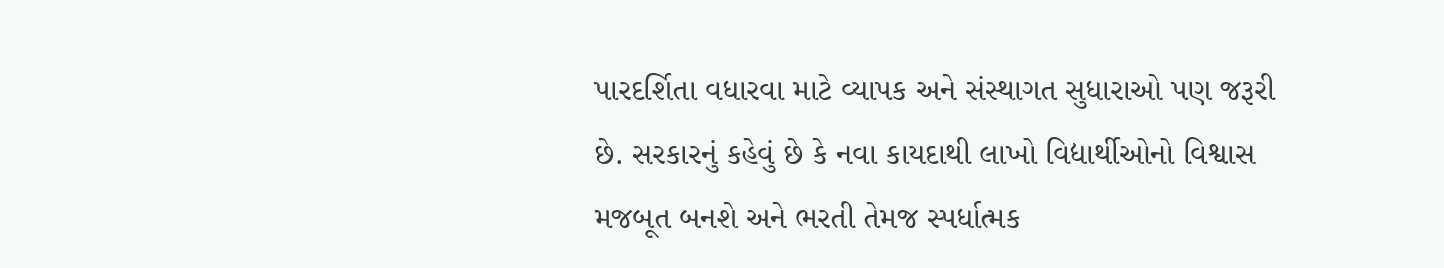પારદર્શિતા વધારવા માટે વ્યાપક અને સંસ્થાગત સુધારાઓ પણ જરૂરી છે. સરકારનું કહેવું છે કે નવા કાયદાથી લાખો વિદ્યાર્થીઓનો વિશ્વાસ મજબૂત બનશે અને ભરતી તેમજ સ્પર્ધાત્મક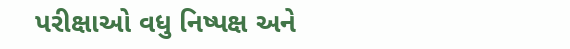પરીક્ષાઓ વધુ નિષ્પક્ષ અને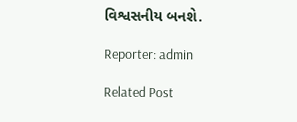વિશ્વસનીય બનશે.

Reporter: admin

Related Post